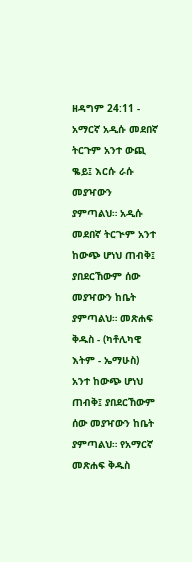ዘዳግም 24:11 - አማርኛ አዲሱ መደበኛ ትርጉም አንተ ውጪ ቈይ፤ እርሱ ራሱ መያዣውን ያምጣልህ። አዲሱ መደበኛ ትርጒም አንተ ከውጭ ሆነህ ጠብቅ፤ ያበደርኸውም ሰው መያዣውን ከቤት ያምጣልህ። መጽሐፍ ቅዱስ - (ካቶሊካዊ እትም - ኤማሁስ) አንተ ከውጭ ሆነህ ጠብቅ፤ ያበደርኸውም ሰው መያዣውን ከቤት ያምጣልህ። የአማርኛ መጽሐፍ ቅዱስ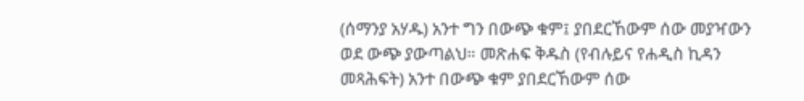(ሰማንያ አሃዱ) አንተ ግን በውጭ ቁም፤ ያበደርኸውም ሰው መያዣውን ወደ ውጭ ያውጣልህ። መጽሐፍ ቅዱስ (የብሉይና የሐዲስ ኪዳን መጻሕፍት) አንተ በውጭ ቁም ያበደርኸውም ሰው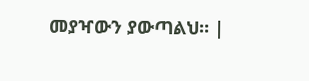መያዣውን ያውጣልህ። |